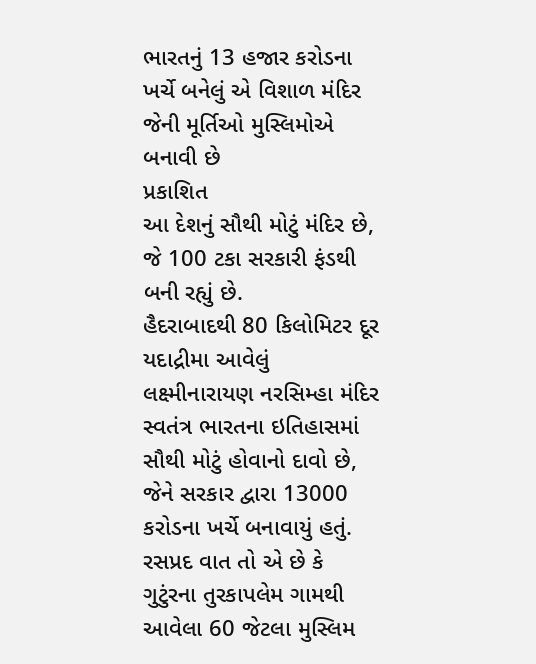ભારતનું 13 હજાર કરોડના ખર્ચે બનેલું એ વિશાળ મંદિર જેની મૂર્તિઓ મુસ્લિમોએ બનાવી છે
પ્રકાશિત
આ દેશનું સૌથી મોટું મંદિર છે, જે 100 ટકા સરકારી ફંડથી બની રહ્યું છે.
હૈદરાબાદથી 80 કિલોમિટર દૂર યદાદ્રીમા આવેલું લક્ષ્મીનારાયણ નરસિમ્હા મંદિર સ્વતંત્ર ભારતના ઇતિહાસમાં સૌથી મોટું હોવાનો દાવો છે, જેને સરકાર દ્વારા 13000 કરોડના ખર્ચે બનાવાયું હતું.
રસપ્રદ વાત તો એ છે કે ગુટુંરના તુરકાપલેમ ગામથી આવેલા 60 જેટલા મુસ્લિમ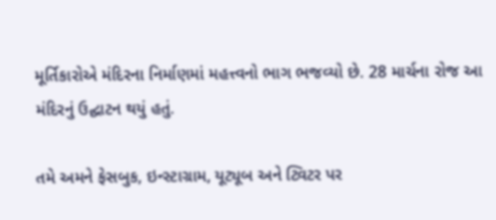મૂર્તિકારોએ મંદિરના નિર્માણમાં મહત્ત્વનો ભાગ ભજવ્યો છે. 28 માર્ચના રોજ આ મંદિરનું ઉદ્ઘાટન થયું હતું.

તમે અમને ફેસબુક, ઇન્સ્ટાગ્રામ, યૂટ્યૂબ અને ટ્વિટર પર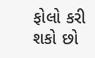ફોલો કરી શકો છો